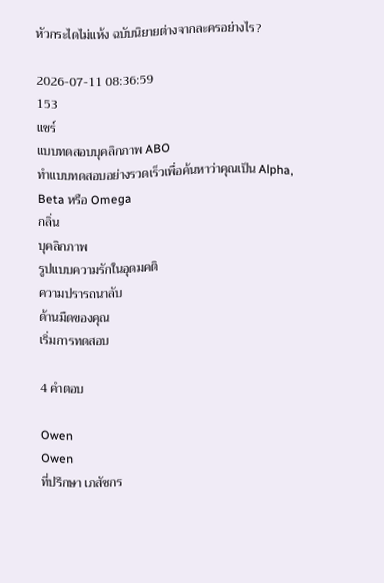หัวกระไดไม่แห้ง ฉบับนิยายต่างจากละครอย่างไร?

2026-07-11 08:36:59
153
แชร์
แบบทดสอบบุคลิกภาพ ABO
ทำแบบทดสอบอย่างรวดเร็วเพื่อค้นหาว่าคุณเป็น Alpha, Beta หรือ Omega
กลิ่น
บุคลิกภาพ
รูปแบบความรักในอุดมคติ
ความปรารถนาลับ
ด้านมืดของคุณ
เริ่มการทดสอบ

4 คำตอบ

Owen
Owen
ที่ปรึกษา เภสัชกร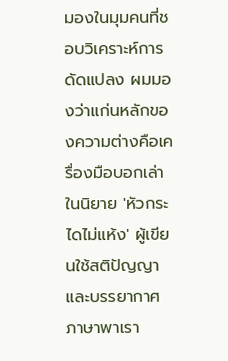มองในมุมคนที่ชอบวิเคราะห์การดัดแปลง ผมมองว่าแก่นหลักของความต่างคือเครื่องมือบอกเล่า ในนิยาย 'หัวกระไดไม่แห้ง' ผู้เขียนใช้สติปัญญาและบรรยากาศภาษาพาเรา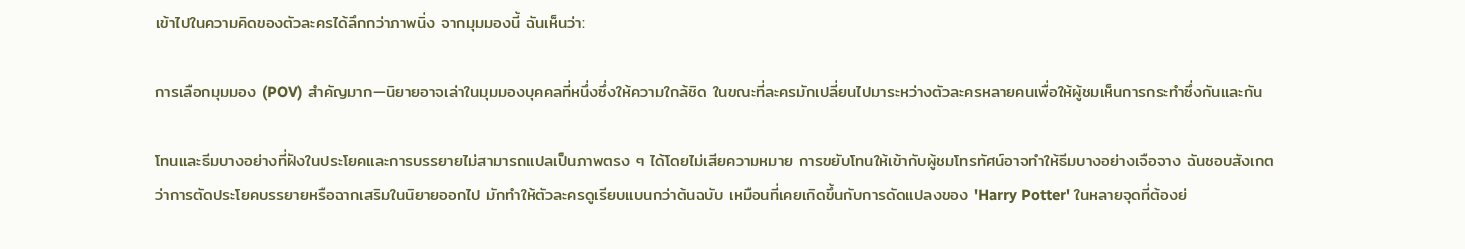เข้าไปในความคิดของตัวละครได้ลึกกว่าภาพนิ่ง จากมุมมองนี้ ฉันเห็นว่า:

การเลือกมุมมอง (POV) สำคัญมาก—นิยายอาจเล่าในมุมมองบุคคลที่หนึ่งซึ่งให้ความใกล้ชิด ในขณะที่ละครมักเปลี่ยนไปมาระหว่างตัวละครหลายคนเพื่อให้ผู้ชมเห็นการกระทำซึ่งกันและกัน

โทนและธีมบางอย่างที่ฝังในประโยคและการบรรยายไม่สามารถแปลเป็นภาพตรง ๆ ได้โดยไม่เสียความหมาย การขยับโทนให้เข้ากับผู้ชมโทรทัศน์อาจทำให้ธีมบางอย่างเจือจาง ฉันชอบสังเกตว่าการตัดประโยคบรรยายหรือฉากเสริมในนิยายออกไป มักทำให้ตัวละครดูเรียบแบนกว่าต้นฉบับ เหมือนที่เคยเกิดขึ้นกับการดัดแปลงของ 'Harry Potter' ในหลายจุดที่ต้องย่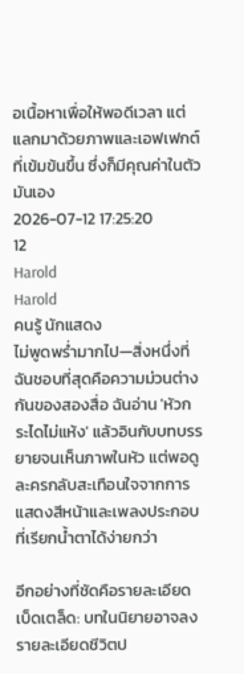อเนื้อหาเพื่อให้พอดีเวลา แต่แลกมาด้วยภาพและเอฟเฟกต์ที่เข้มข้นขึ้น ซึ่งก็มีคุณค่าในตัวมันเอง
2026-07-12 17:25:20
12
Harold
Harold
คนรู้ นักแสดง
ไม่พูดพร่ำมากไป—สิ่งหนึ่งที่ฉันชอบที่สุดคือความม่วนต่างกันของสองสื่อ ฉันอ่าน 'หัวกระไดไม่แห้ง' แล้วอินกับบทบรรยายจนเห็นภาพในหัว แต่พอดูละครกลับสะเทือนใจจากการแสดงสีหน้าและเพลงประกอบที่เรียกน้ำตาได้ง่ายกว่า

อีกอย่างที่ชัดคือรายละเอียดเบ็ดเตล็ด: บทในนิยายอาจลงรายละเอียดชีวิตป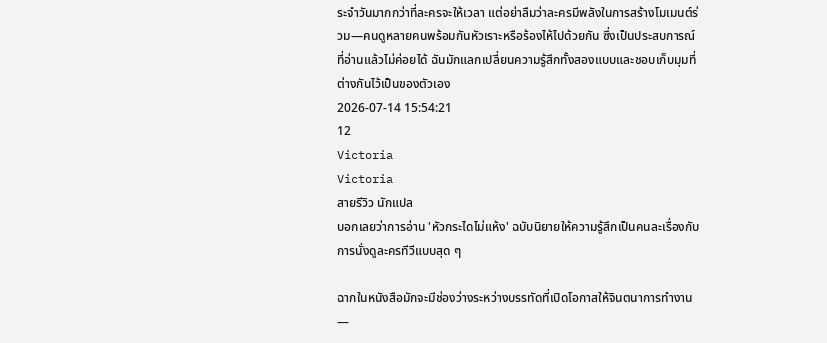ระจำวันมากกว่าที่ละครจะให้เวลา แต่อย่าลืมว่าละครมีพลังในการสร้างโมเมนต์ร่วม—คนดูหลายคนพร้อมกันหัวเราะหรือร้องไห้ไปด้วยกัน ซึ่งเป็นประสบการณ์ที่อ่านแล้วไม่ค่อยได้ ฉันมักแลกเปลี่ยนความรู้สึกทั้งสองแบบและชอบเก็บมุมที่ต่างกันไว้เป็นของตัวเอง
2026-07-14 15:54:21
12
Victoria
Victoria
สายรีวิว นักแปล
บอกเลยว่าการอ่าน 'หัวกระไดไม่แห้ง' ฉบับนิยายให้ความรู้สึกเป็นคนละเรื่องกับการนั่งดูละครทีวีแบบสุด ๆ

ฉากในหนังสือมักจะมีช่องว่างระหว่างบรรทัดที่เปิดโอกาสให้จินตนาการทำงาน—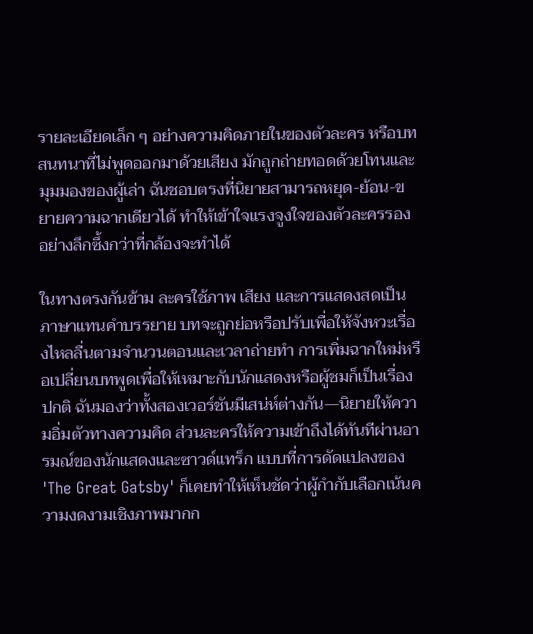รายละเอียดเล็ก ๆ อย่างความคิดภายในของตัวละคร หรือบทสนทนาที่ไม่พูดออกมาด้วยเสียง มักถูกถ่ายทอดด้วยโทนและมุมมองของผู้เล่า ฉันชอบตรงที่นิยายสามารถหยุด-ย้อน-ขยายความฉากเดียวได้ ทำให้เข้าใจแรงจูงใจของตัวละครรองอย่างลึกซึ้งกว่าที่กล้องจะทำได้

ในทางตรงกันข้าม ละครใช้ภาพ เสียง และการแสดงสดเป็นภาษาแทนคำบรรยาย บทจะถูกย่อหรือปรับเพื่อให้จังหวะเรื่องไหลลื่นตามจำนวนตอนและเวลาถ่ายทำ การเพิ่มฉากใหม่หรือเปลี่ยนบทพูดเพื่อให้เหมาะกับนักแสดงหรือผู้ชมก็เป็นเรื่องปกติ ฉันมองว่าทั้งสองเวอร์ชันมีเสน่ห์ต่างกัน—นิยายให้ความอิ่มตัวทางความคิด ส่วนละครให้ความเข้าถึงได้ทันทีผ่านอารมณ์ของนักแสดงและซาวด์แทร็ก แบบที่การดัดแปลงของ 'The Great Gatsby' ก็เคยทำให้เห็นชัดว่าผู้กำกับเลือกเน้นความงดงามเชิงภาพมากก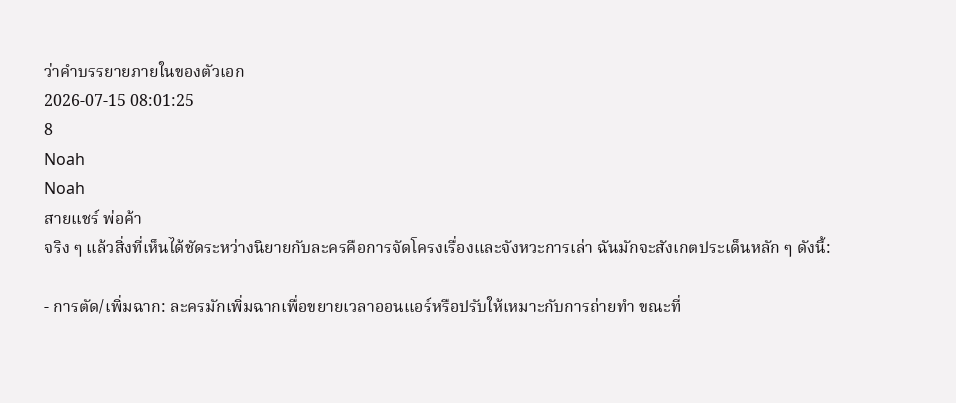ว่าคำบรรยายภายในของตัวเอก
2026-07-15 08:01:25
8
Noah
Noah
สายแชร์ พ่อค้า
จริง ๆ แล้วสิ่งที่เห็นได้ชัดระหว่างนิยายกับละครคือการจัดโครงเรื่องและจังหวะการเล่า ฉันมักจะสังเกตประเด็นหลัก ๆ ดังนี้:

- การตัด/เพิ่มฉาก: ละครมักเพิ่มฉากเพื่อขยายเวลาออนแอร์หรือปรับให้เหมาะกับการถ่ายทำ ขณะที่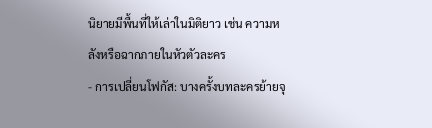นิยายมีพื้นที่ให้เล่าในมิติยาว เช่น ความหลังหรือฉากภายในหัวตัวละคร
- การเปลี่ยนโฟกัส: บางครั้งบทละครย้ายจุ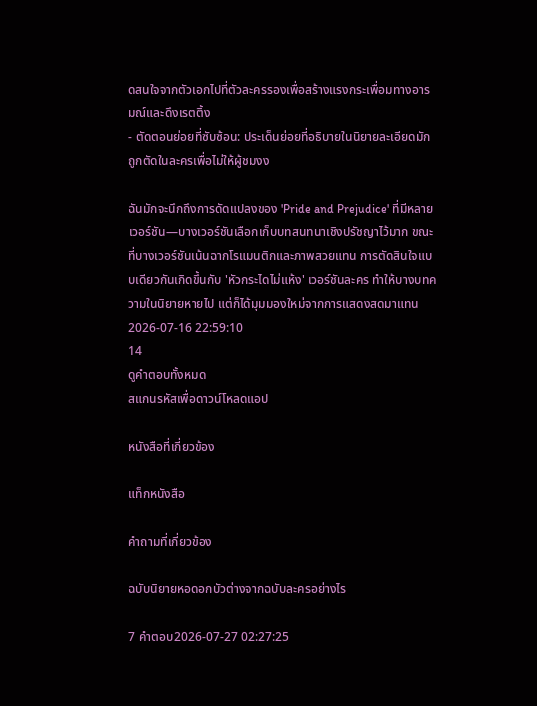ดสนใจจากตัวเอกไปที่ตัวละครรองเพื่อสร้างแรงกระเพื่อมทางอารมณ์และดึงเรตติ้ง
- ตัดตอนย่อยที่ซับซ้อน: ประเด็นย่อยที่อธิบายในนิยายละเอียดมักถูกตัดในละครเพื่อไม่ให้ผู้ชมงง

ฉันมักจะนึกถึงการดัดแปลงของ 'Pride and Prejudice' ที่มีหลายเวอร์ชัน—บางเวอร์ชันเลือกเก็บบทสนทนาเชิงปรัชญาไว้มาก ขณะที่บางเวอร์ชันเน้นฉากโรแมนติกและภาพสวยแทน การตัดสินใจแบบเดียวกันเกิดขึ้นกับ 'หัวกระไดไม่แห้ง' เวอร์ชันละคร ทำให้บางบทความในนิยายหายไป แต่ก็ได้มุมมองใหม่จากการแสดงสดมาแทน
2026-07-16 22:59:10
14
ดูคำตอบทั้งหมด
สแกนรหัสเพื่อดาวน์โหลดแอป

หนังสือที่เกี่ยวข้อง

แท็กหนังสือ

คำถามที่เกี่ยวข้อง

ฉบับนิยายหอดอกบัวต่างจากฉบับละครอย่างไร

7 คำตอบ2026-07-27 02:27:25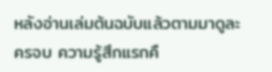หลังอ่านเล่มต้นฉบับแล้วตามมาดูละครจบ ความรู้สึกแรกคื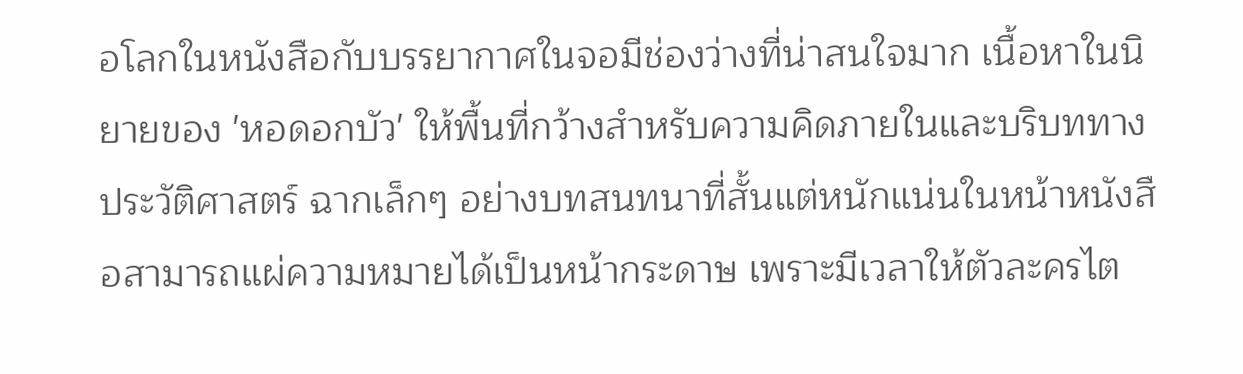อโลกในหนังสือกับบรรยากาศในจอมีช่องว่างที่น่าสนใจมาก เนื้อหาในนิยายของ 'หอดอกบัว' ให้พื้นที่กว้างสำหรับความคิดภายในและบริบททางประวัติศาสตร์ ฉากเล็กๆ อย่างบทสนทนาที่สั้นแต่หนักแน่นในหน้าหนังสือสามารถแผ่ความหมายได้เป็นหน้ากระดาษ เพราะมีเวลาให้ตัวละครไต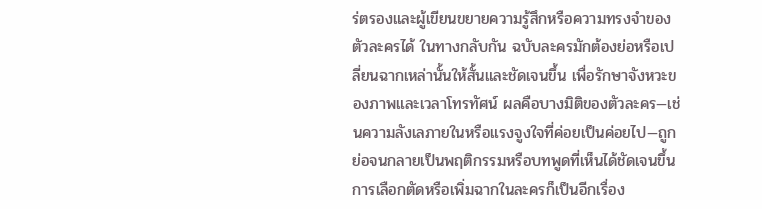ร่ตรองและผู้เขียนขยายความรู้สึกหรือความทรงจำของตัวละครได้ ในทางกลับกัน ฉบับละครมักต้องย่อหรือเปลี่ยนฉากเหล่านั้นให้สั้นและชัดเจนขึ้น เพื่อรักษาจังหวะของภาพและเวลาโทรทัศน์ ผลคือบางมิติของตัวละคร—เช่นความลังเลภายในหรือแรงจูงใจที่ค่อยเป็นค่อยไป—ถูกย่อจนกลายเป็นพฤติกรรมหรือบทพูดที่เห็นได้ชัดเจนขึ้น การเลือกตัดหรือเพิ่มฉากในละครก็เป็นอีกเรื่อง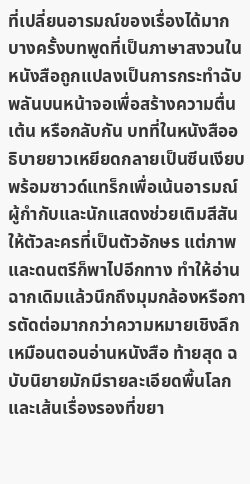ที่เปลี่ยนอารมณ์ของเรื่องได้มาก บางครั้งบทพูดที่เป็นภาษาสงวนในหนังสือถูกแปลงเป็นการกระทำฉับพลันบนหน้าจอเพื่อสร้างความตื่นเต้น หรือกลับกัน บทที่ในหนังสืออธิบายยาวเหยียดกลายเป็นซีนเงียบพร้อมซาวด์แทร็กเพื่อเน้นอารมณ์ ผู้กำกับและนักแสดงช่วยเติมสีสันให้ตัวละครที่เป็นตัวอักษร แต่ภาพและดนตรีก็พาไปอีกทาง ทำให้อ่านฉากเดิมแล้วนึกถึงมุมกล้องหรือการตัดต่อมากกว่าความหมายเชิงลึกเหมือนตอนอ่านหนังสือ ท้ายสุด ฉบับนิยายมักมีรายละเอียดพื้นโลกและเส้นเรื่องรองที่ขยา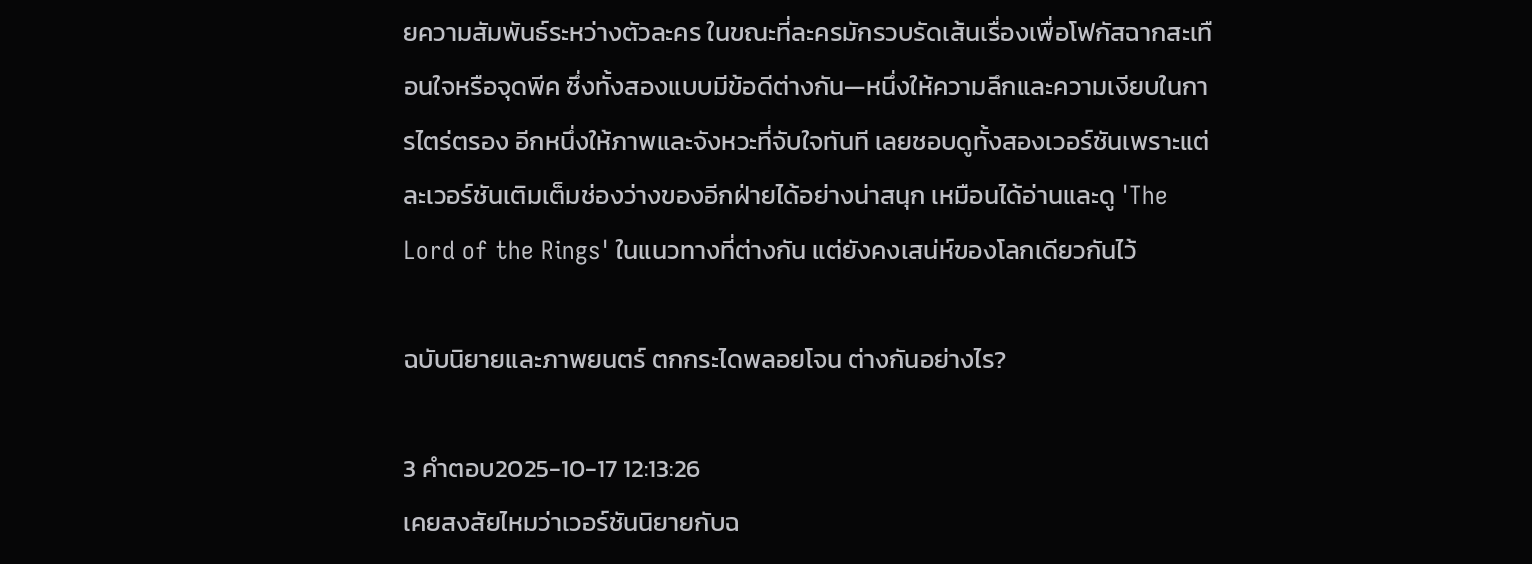ยความสัมพันธ์ระหว่างตัวละคร ในขณะที่ละครมักรวบรัดเส้นเรื่องเพื่อโฟกัสฉากสะเทือนใจหรือจุดพีค ซึ่งทั้งสองแบบมีข้อดีต่างกัน—หนึ่งให้ความลึกและความเงียบในการไตร่ตรอง อีกหนึ่งให้ภาพและจังหวะที่จับใจทันที เลยชอบดูทั้งสองเวอร์ชันเพราะแต่ละเวอร์ชันเติมเต็มช่องว่างของอีกฝ่ายได้อย่างน่าสนุก เหมือนได้อ่านและดู 'The Lord of the Rings' ในแนวทางที่ต่างกัน แต่ยังคงเสน่ห์ของโลกเดียวกันไว้

ฉบับนิยายและภาพยนตร์ ตกกระไดพลอยโจน ต่างกันอย่างไร?

3 คำตอบ2025-10-17 12:13:26
เคยสงสัยไหมว่าเวอร์ชันนิยายกับฉ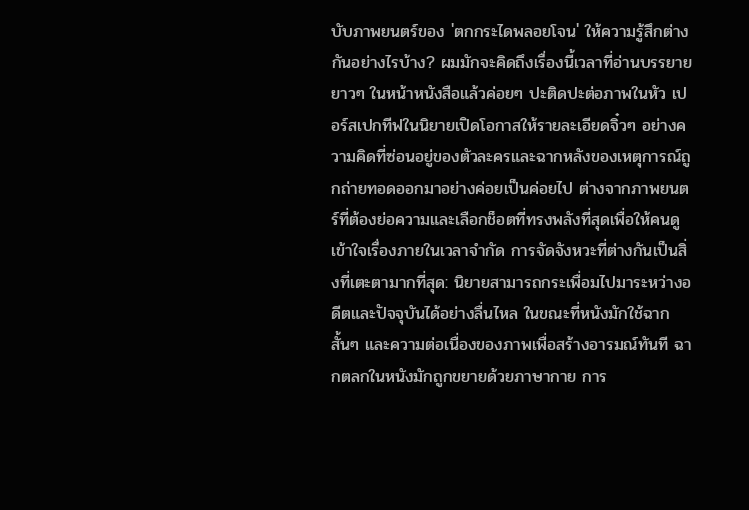บับภาพยนตร์ของ 'ตกกระไดพลอยโจน' ให้ความรู้สึกต่างกันอย่างไรบ้าง? ผมมักจะคิดถึงเรื่องนี้เวลาที่อ่านบรรยายยาวๆ ในหน้าหนังสือแล้วค่อยๆ ปะติดปะต่อภาพในหัว เปอร์สเปกทีฟในนิยายเปิดโอกาสให้รายละเอียดจิ๋วๆ อย่างความคิดที่ซ่อนอยู่ของตัวละครและฉากหลังของเหตุการณ์ถูกถ่ายทอดออกมาอย่างค่อยเป็นค่อยไป ต่างจากภาพยนตร์ที่ต้องย่อความและเลือกช็อตที่ทรงพลังที่สุดเพื่อให้คนดูเข้าใจเรื่องภายในเวลาจำกัด การจัดจังหวะที่ต่างกันเป็นสิ่งที่เตะตามากที่สุด: นิยายสามารถกระเพื่อมไปมาระหว่างอดีตและปัจจุบันได้อย่างลื่นไหล ในขณะที่หนังมักใช้ฉากสั้นๆ และความต่อเนื่องของภาพเพื่อสร้างอารมณ์ทันที ฉากตลกในหนังมักถูกขยายด้วยภาษากาย การ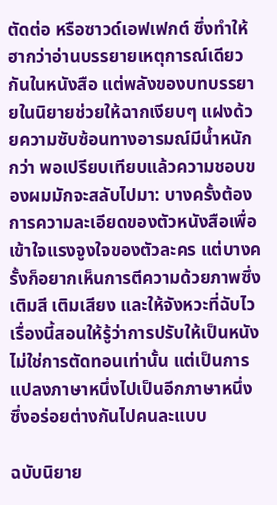ตัดต่อ หรือซาวด์เอฟเฟกต์ ซึ่งทำให้ฮากว่าอ่านบรรยายเหตุการณ์เดียวกันในหนังสือ แต่พลังของบทบรรยายในนิยายช่วยให้ฉากเงียบๆ แฝงด้วยความซับซ้อนทางอารมณ์มีน้ำหนักกว่า พอเปรียบเทียบแล้วความชอบของผมมักจะสลับไปมา: บางครั้งต้องการความละเอียดของตัวหนังสือเพื่อเข้าใจแรงจูงใจของตัวละคร แต่บางครั้งก็อยากเห็นการตีความด้วยภาพซึ่งเติมสี เติมเสียง และให้จังหวะที่ฉับไว เรื่องนี้สอนให้รู้ว่าการปรับให้เป็นหนังไม่ใช่การตัดทอนเท่านั้น แต่เป็นการแปลงภาษาหนึ่งไปเป็นอีกภาษาหนึ่ง ซึ่งอร่อยต่างกันไปคนละแบบ

ฉบับนิยาย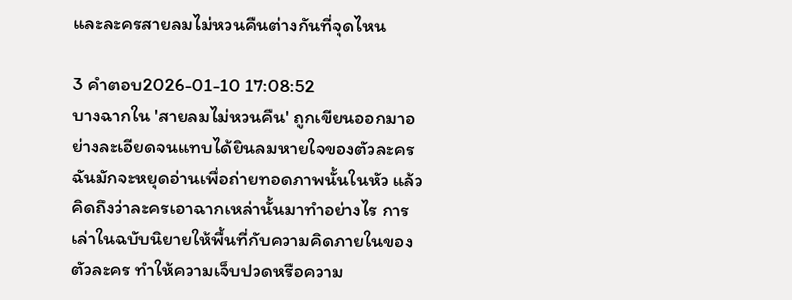และละครสายลมไม่หวนคืนต่างกันที่จุดไหน

3 คำตอบ2026-01-10 17:08:52
บางฉากใน 'สายลมไม่หวนคืน' ถูกเขียนออกมาอย่างละเอียดจนแทบได้ยินลมหายใจของตัวละคร ฉันมักจะหยุดอ่านเพื่อถ่ายทอดภาพนั้นในหัว แล้วคิดถึงว่าละครเอาฉากเหล่านั้นมาทำอย่างไร การเล่าในฉบับนิยายให้พื้นที่กับความคิดภายในของตัวละคร ทำให้ความเจ็บปวดหรือความ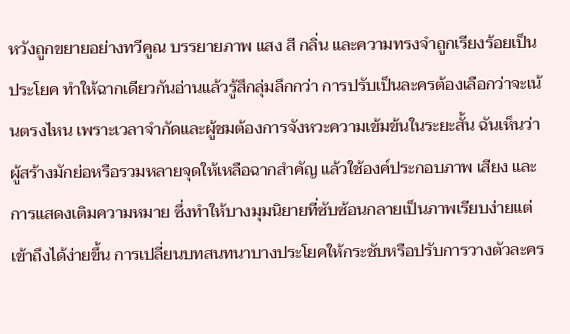หวังถูกขยายอย่างทวีคูณ บรรยายภาพ แสง สี กลิ่น และความทรงจำถูกเรียงร้อยเป็นประโยค ทำให้ฉากเดียวกันอ่านแล้วรู้สึกลุ่มลึกกว่า การปรับเป็นละครต้องเลือกว่าจะเน้นตรงไหน เพราะเวลาจำกัดและผู้ชมต้องการจังหวะความเข้มข้นในระยะสั้น ฉันเห็นว่าผู้สร้างมักย่อหรือรวมหลายจุดให้เหลือฉากสำคัญ แล้วใช้องค์ประกอบภาพ เสียง และการแสดงเติมความหมาย ซึ่งทำให้บางมุมนิยายที่ซับซ้อนกลายเป็นภาพเรียบง่ายแต่เข้าถึงได้ง่ายขึ้น การเปลี่ยนบทสนทนาบางประโยคให้กระชับหรือปรับการวางตัวละคร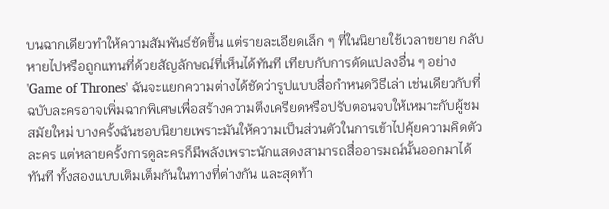บนฉากเดียวทำให้ความสัมพันธ์ชัดขึ้น แต่รายละเอียดเล็ก ๆ ที่ในนิยายใช้เวลาขยาย กลับหายไปหรือถูกแทนที่ด้วยสัญลักษณ์ที่เห็นได้ทันที เทียบกับการดัดแปลงอื่น ๆ อย่าง 'Game of Thrones' ฉันจะแยกความต่างได้ชัดว่ารูปแบบสื่อกำหนดวิธีเล่า เช่นเดียวกับที่ฉบับละครอาจเพิ่มฉากพิเศษเพื่อสร้างความตึงเครียดหรือปรับตอนจบให้เหมาะกับผู้ชมสมัยใหม่ บางครั้งฉันชอบนิยายเพราะมันให้ความเป็นส่วนตัวในการเข้าไปคุ้ยความคิดตัวละคร แต่หลายครั้งการดูละครก็มีพลังเพราะนักแสดงสามารถสื่ออารมณ์นั้นออกมาได้ทันที ทั้งสองแบบเติมเต็มกันในทางที่ต่างกัน และสุดท้า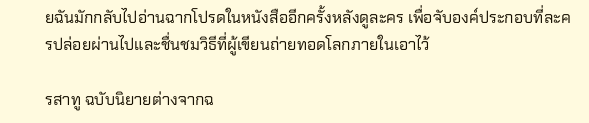ยฉันมักกลับไปอ่านฉากโปรดในหนังสืออีกครั้งหลังดูละคร เพื่อจับองค์ประกอบที่ละครปล่อยผ่านไปและชื่นชมวิธีที่ผู้เขียนถ่ายทอดโลกภายในเอาไว้

รสาทู ฉบับนิยายต่างจากฉ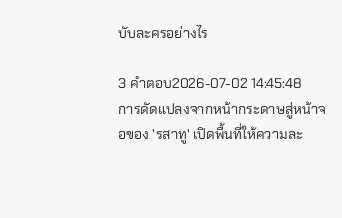บับละครอย่างไร

3 คำตอบ2026-07-02 14:45:48
การดัดแปลงจากหน้ากระดาษสู่หน้าจอของ 'รสาทู' เปิดพื้นที่ให้ความละ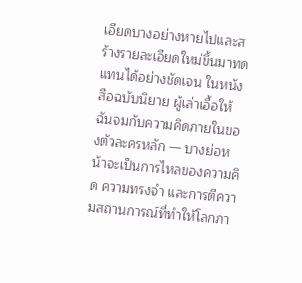เอียดบางอย่างหายไปและสร้างรายละเอียดใหม่ขึ้นมาทดแทนได้อย่างชัดเจน ในหนังสือฉบับนิยาย ผู้เล่าเอื้อให้ฉันจมกับความคิดภายในของตัวละครหลัก — บางย่อหน้าจะเป็นการไหลของความคิด ความทรงจำ และการตีความสถานการณ์ที่ทำให้โลกภา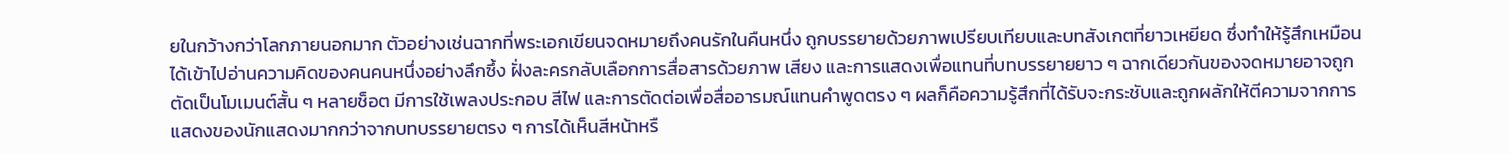ยในกว้างกว่าโลกภายนอกมาก ตัวอย่างเช่นฉากที่พระเอกเขียนจดหมายถึงคนรักในคืนหนึ่ง ถูกบรรยายด้วยภาพเปรียบเทียบและบทสังเกตที่ยาวเหยียด ซึ่งทำให้รู้สึกเหมือนได้เข้าไปอ่านความคิดของคนคนหนึ่งอย่างลึกซึ้ง ฝั่งละครกลับเลือกการสื่อสารด้วยภาพ เสียง และการแสดงเพื่อแทนที่บทบรรยายยาว ๆ ฉากเดียวกันของจดหมายอาจถูกตัดเป็นโมเมนต์สั้น ๆ หลายช็อต มีการใช้เพลงประกอบ สีไฟ และการตัดต่อเพื่อสื่ออารมณ์แทนคำพูดตรง ๆ ผลก็คือความรู้สึกที่ได้รับจะกระชับและถูกผลักให้ตีความจากการแสดงของนักแสดงมากกว่าจากบทบรรยายตรง ๆ การได้เห็นสีหน้าหรื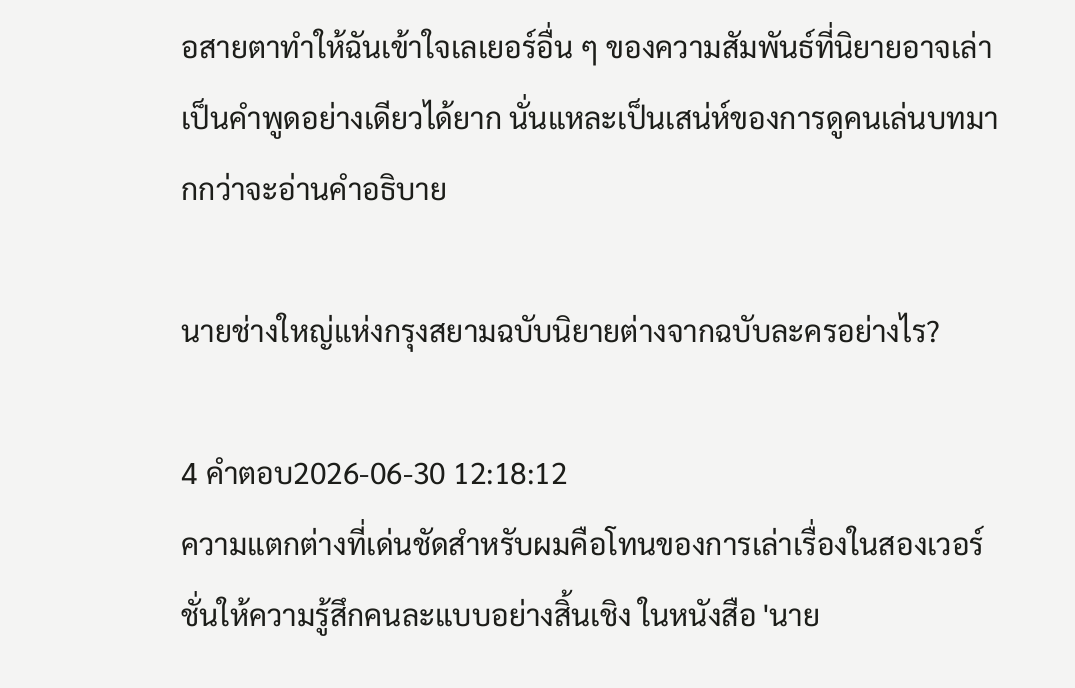อสายตาทำให้ฉันเข้าใจเลเยอร์อื่น ๆ ของความสัมพันธ์ที่นิยายอาจเล่าเป็นคำพูดอย่างเดียวได้ยาก นั่นแหละเป็นเสน่ห์ของการดูคนเล่นบทมากกว่าจะอ่านคำอธิบาย

นายช่างใหญ่แห่งกรุงสยามฉบับนิยายต่างจากฉบับละครอย่างไร?

4 คำตอบ2026-06-30 12:18:12
ความแตกต่างที่เด่นชัดสำหรับผมคือโทนของการเล่าเรื่องในสองเวอร์ชั่นให้ความรู้สึกคนละแบบอย่างสิ้นเชิง ในหนังสือ 'นาย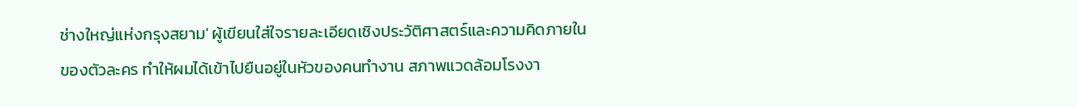ช่างใหญ่แห่งกรุงสยาม' ผู้เขียนใส่ใจรายละเอียดเชิงประวัติศาสตร์และความคิดภายในของตัวละคร ทำให้ผมได้เข้าไปยืนอยู่ในหัวของคนทำงาน สภาพแวดล้อมโรงงา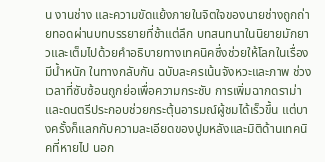น งานช่าง และความขัดแย้งภายในจิตใจของนายช่างถูกถ่ายทอดผ่านบทบรรยายที่ช้าแต่ลึก บทสนทนาในนิยายมักยาวและเต็มไปด้วยคำอธิบายทางเทคนิคซึ่งช่วยให้โลกในเรื่องมีน้ำหนัก ในทางกลับกัน ฉบับละครเน้นจังหวะและภาพ ช่วงเวลาที่ซับซ้อนถูกย่อเพื่อความกระชับ การเพิ่มฉากดราม่าและดนตรีประกอบช่วยกระตุ้นอารมณ์ผู้ชมได้เร็วขึ้น แต่บางครั้งก็แลกกับความละเอียดของปูมหลังและมิติด้านเทคนิคที่หายไป นอก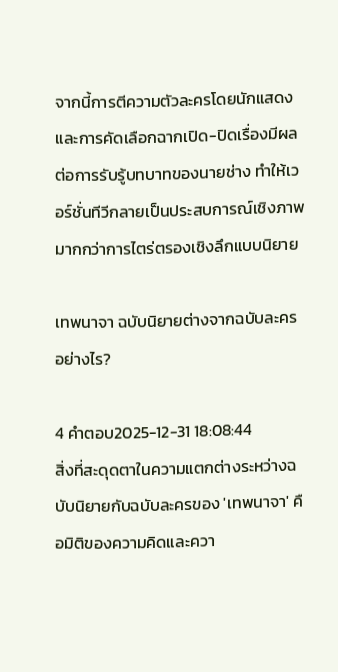จากนี้การตีความตัวละครโดยนักแสดงและการคัดเลือกฉากเปิด-ปิดเรื่องมีผลต่อการรับรู้บทบาทของนายช่าง ทำให้เวอร์ชั่นทีวีกลายเป็นประสบการณ์เชิงภาพมากกว่าการไตร่ตรองเชิงลึกแบบนิยาย

เทพนาจา ฉบับนิยายต่างจากฉบับละครอย่างไร?

4 คำตอบ2025-12-31 18:08:44
สิ่งที่สะดุดตาในความแตกต่างระหว่างฉบับนิยายกับฉบับละครของ 'เทพนาจา' คือมิติของความคิดและควา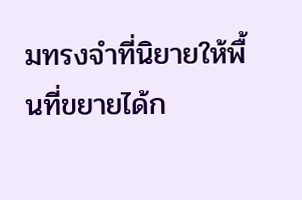มทรงจำที่นิยายให้พื้นที่ขยายได้ก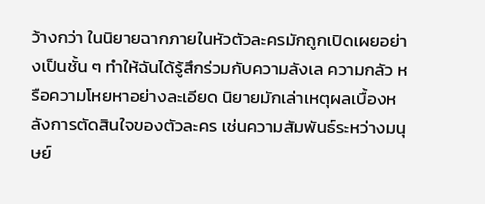ว้างกว่า ในนิยายฉากภายในหัวตัวละครมักถูกเปิดเผยอย่างเป็นชั้น ๆ ทำให้ฉันได้รู้สึกร่วมกับความลังเล ความกลัว หรือความโหยหาอย่างละเอียด นิยายมักเล่าเหตุผลเบื้องหลังการตัดสินใจของตัวละคร เช่นความสัมพันธ์ระหว่างมนุษย์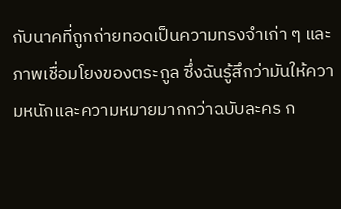กับนาคที่ถูกถ่ายทอดเป็นความทรงจำเก่า ๆ และภาพเชื่อมโยงของตระกูล ซึ่งฉันรู้สึกว่ามันให้ความหนักและความหมายมากกว่าฉบับละคร ก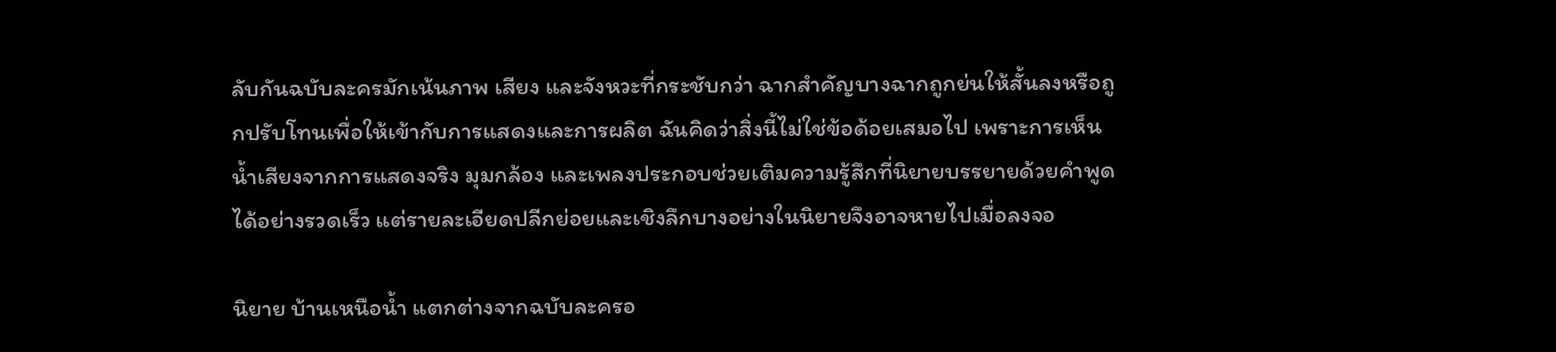ลับกันฉบับละครมักเน้นภาพ เสียง และจังหวะที่กระชับกว่า ฉากสำคัญบางฉากถูกย่นให้สั้นลงหรือถูกปรับโทนเพื่อให้เข้ากับการแสดงและการผลิต ฉันคิดว่าสิ่งนี้ไม่ใช่ข้อด้อยเสมอไป เพราะการเห็นน้ำเสียงจากการแสดงจริง มุมกล้อง และเพลงประกอบช่วยเติมความรู้สึกที่นิยายบรรยายด้วยคำพูดได้อย่างรวดเร็ว แต่รายละเอียดปลีกย่อยและเชิงลึกบางอย่างในนิยายจึงอาจหายไปเมื่อลงจอ

นิยาย บ้านเหนือน้ำ แตกต่างจากฉบับละครอ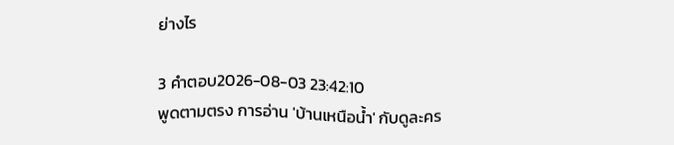ย่างไร

3 คำตอบ2026-08-03 23:42:10
พูดตามตรง การอ่าน 'บ้านเหนือน้ำ' กับดูละคร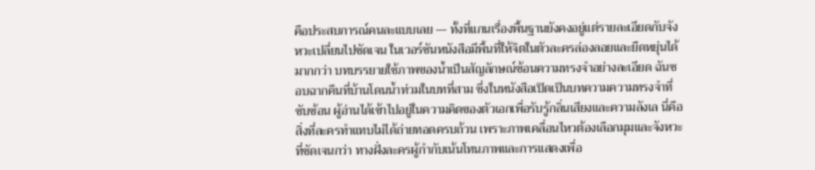คือประสบการณ์คนละแบบเลย — ทั้งที่แกนเรื่องพื้นฐานยังคงอยู่แต่รายละเอียดกับจังหวะเปลี่ยนไปชัดเจน ในเวอร์ชันหนังสือมีพื้นที่ให้จิตในตัวละครล่องลอยและยืดหยุ่นได้มากกว่า บทบรรยายใช้ภาพของน้ำเป็นสัญลักษณ์ซ้อนความทรงจำอย่างละเอียด ฉันชอบฉากคืนที่บ้านโดนน้ำท่วมในบทที่สาม ซึ่งในหนังสือเปิดเป็นบทความความทรงจำที่ซับซ้อน ผู้อ่านได้เข้าไปอยู่ในความคิดของตัวเอกเพื่อรับรู้กลิ่นเสียงและความลังเล นี่คือสิ่งที่ละครทำแทบไม่ได้ถ่ายทอดครบถ้วน เพราะภาพเคลื่อนไหวต้องเลือกมุมและจังหวะที่ชัดเจนกว่า ทางฝั่งละครผู้กำกับเน้นโทนภาพและการแสดงเพื่อ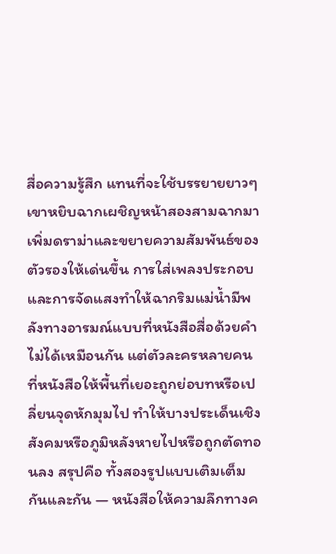สื่อความรู้สึก แทนที่จะใช้บรรยายยาวๆ เขาหยิบฉากเผชิญหน้าสองสามฉากมาเพิ่มดราม่าและขยายความสัมพันธ์ของตัวรองให้เด่นขึ้น การใส่เพลงประกอบและการจัดแสงทำให้ฉากริมแม่น้ำมีพลังทางอารมณ์แบบที่หนังสือสื่อด้วยคำไม่ได้เหมือนกัน แต่ตัวละครหลายคนที่หนังสือให้พื้นที่เยอะถูกย่อบทหรือเปลี่ยนจุดหักมุมไป ทำให้บางประเด็นเชิงสังคมหรือภูมิหลังหายไปหรือถูกตัดทอนลง สรุปคือ ทั้งสองรูปแบบเติมเต็มกันและกัน — หนังสือให้ความลึกทางค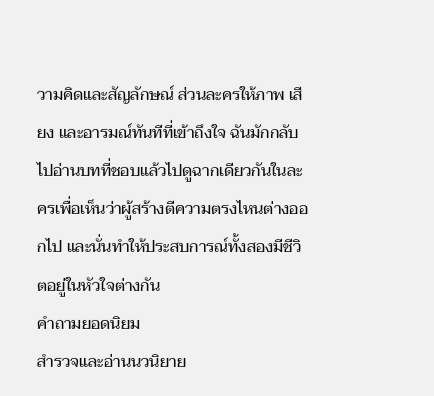วามคิดและสัญลักษณ์ ส่วนละครให้ภาพ เสียง และอารมณ์ทันทีที่เข้าถึงใจ ฉันมักกลับไปอ่านบทที่ชอบแล้วไปดูฉากเดียวกันในละครเพื่อเห็นว่าผู้สร้างตีความตรงไหนต่างออกไป และนั่นทำให้ประสบการณ์ทั้งสองมีชีวิตอยู่ในหัวใจต่างกัน
คำถามยอดนิยม
สำรวจและอ่านนวนิยาย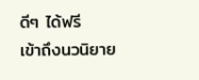ดีๆ ได้ฟรี
เข้าถึงนวนิยาย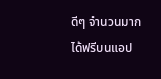ดีๆ จำนวนมากได้ฟรีบนแอป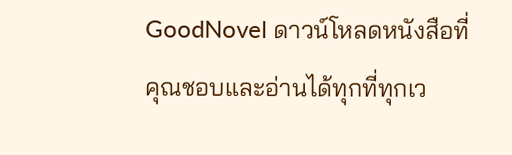GoodNovel ดาวน์โหลดหนังสือที่คุณชอบและอ่านได้ทุกที่ทุกเว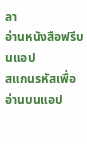ลา
อ่านหนังสือฟรีบนแอป
สแกนรหัสเพื่ออ่านบนแอป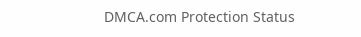DMCA.com Protection Status